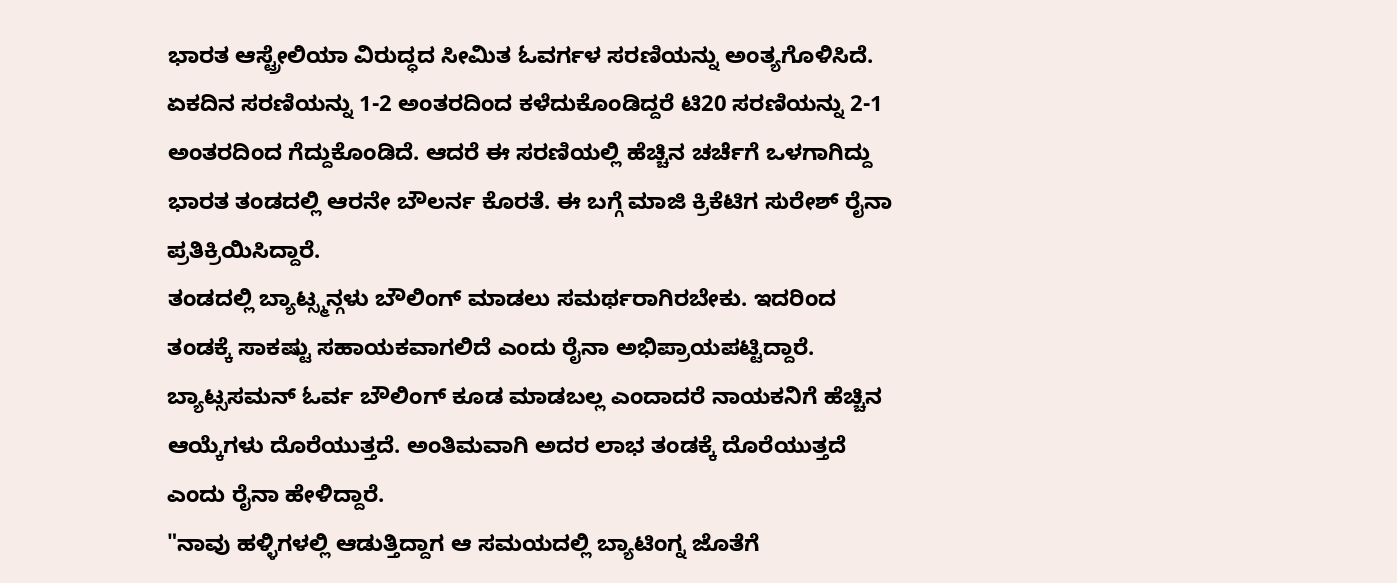ಭಾರತ ಆಸ್ಟ್ರೇಲಿಯಾ ವಿರುದ್ಧದ ಸೀಮಿತ ಓವರ್ಗಳ ಸರಣಿಯನ್ನು ಅಂತ್ಯಗೊಳಿಸಿದೆ. ಏಕದಿನ ಸರಣಿಯನ್ನು 1-2 ಅಂತರದಿಂದ ಕಳೆದುಕೊಂಡಿದ್ದರೆ ಟಿ20 ಸರಣಿಯನ್ನು 2-1 ಅಂತರದಿಂದ ಗೆದ್ದುಕೊಂಡಿದೆ. ಆದರೆ ಈ ಸರಣಿಯಲ್ಲಿ ಹೆಚ್ಚಿನ ಚರ್ಚೆಗೆ ಒಳಗಾಗಿದ್ದು ಭಾರತ ತಂಡದಲ್ಲಿ ಆರನೇ ಬೌಲರ್ನ ಕೊರತೆ. ಈ ಬಗ್ಗೆ ಮಾಜಿ ಕ್ರಿಕೆಟಿಗ ಸುರೇಶ್ ರೈನಾ ಪ್ರತಿಕ್ರಿಯಿಸಿದ್ದಾರೆ.
ತಂಡದಲ್ಲಿ ಬ್ಯಾಟ್ಸ್ಮನ್ಗಳು ಬೌಲಿಂಗ್ ಮಾಡಲು ಸಮರ್ಥರಾಗಿರಬೇಕು. ಇದರಿಂದ ತಂಡಕ್ಕೆ ಸಾಕಷ್ಟು ಸಹಾಯಕವಾಗಲಿದೆ ಎಂದು ರೈನಾ ಅಭಿಪ್ರಾಯಪಟ್ಟಿದ್ದಾರೆ. ಬ್ಯಾಟ್ಸಸಮನ್ ಓರ್ವ ಬೌಲಿಂಗ್ ಕೂಡ ಮಾಡಬಲ್ಲ ಎಂದಾದರೆ ನಾಯಕನಿಗೆ ಹೆಚ್ಚಿನ ಆಯ್ಕೆಗಳು ದೊರೆಯುತ್ತದೆ. ಅಂತಿಮವಾಗಿ ಅದರ ಲಾಭ ತಂಡಕ್ಕೆ ದೊರೆಯುತ್ತದೆ ಎಂದು ರೈನಾ ಹೇಳಿದ್ದಾರೆ.
"ನಾವು ಹಳ್ಳಿಗಳಲ್ಲಿ ಆಡುತ್ತಿದ್ದಾಗ ಆ ಸಮಯದಲ್ಲಿ ಬ್ಯಾಟಿಂಗ್ನ ಜೊತೆಗೆ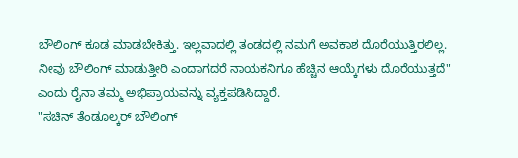ಬೌಲಿಂಗ್ ಕೂಡ ಮಾಡಬೇಕಿತ್ತು. ಇಲ್ಲವಾದಲ್ಲಿ ತಂಡದಲ್ಲಿ ನಮಗೆ ಅವಕಾಶ ದೊರೆಯುತ್ತಿರಲಿಲ್ಲ. ನೀವು ಬೌಲಿಂಗ್ ಮಾಡುತ್ತೀರಿ ಎಂದಾಗದರೆ ನಾಯಕನಿಗೂ ಹೆಚ್ಚಿನ ಆಯ್ಕೆಗಳು ದೊರೆಯುತ್ತದೆ" ಎಂದು ರೈನಾ ತಮ್ಮ ಅಭಿಪ್ರಾಯವನ್ನು ವ್ಯಕ್ತಪಡಿಸಿದ್ದಾರೆ.
"ಸಚಿನ್ ತೆಂಡೂಲ್ಕರ್ ಬೌಲಿಂಗ್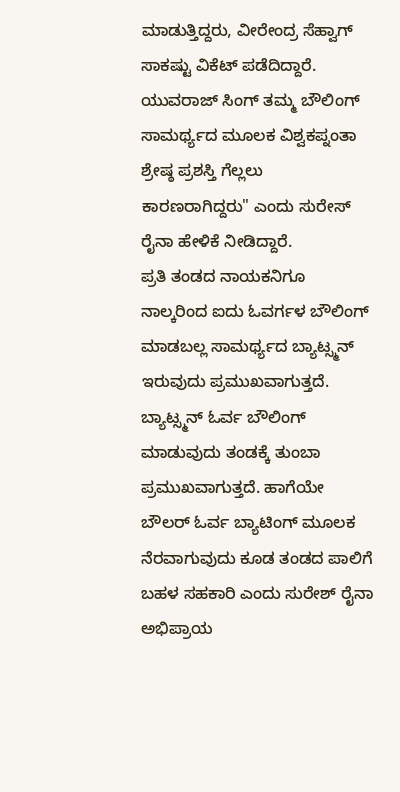ಮಾಡುತ್ತಿದ್ದರು, ವೀರೇಂದ್ರ ಸೆಹ್ವಾಗ್ ಸಾಕಷ್ಟು ವಿಕೆಟ್ ಪಡೆದಿದ್ದಾರೆ. ಯುವರಾಜ್ ಸಿಂಗ್ ತಮ್ಮ ಬೌಲಿಂಗ್ ಸಾಮರ್ಥ್ಯದ ಮೂಲಕ ವಿಶ್ವಕಪ್ನಂತಾ ಶ್ರೇಷ್ಠ ಪ್ರಶಸ್ತಿ ಗೆಲ್ಲಲು ಕಾರಣರಾಗಿದ್ದರು" ಎಂದು ಸುರೇಸ್ ರೈನಾ ಹೇಳಿಕೆ ನೀಡಿದ್ದಾರೆ.
ಪ್ರತಿ ತಂಡದ ನಾಯಕನಿಗೂ ನಾಲ್ಕರಿಂದ ಐದು ಓವರ್ಗಳ ಬೌಲಿಂಗ್ ಮಾಡಬಲ್ಲ ಸಾಮರ್ಥ್ಯದ ಬ್ಯಾಟ್ಸ್ಮನ್ ಇರುವುದು ಪ್ರಮುಖವಾಗುತ್ತದೆ. ಬ್ಯಾಟ್ಸ್ಮನ್ ಓರ್ವ ಬೌಲಿಂಗ್ ಮಾಡುವುದು ತಂಡಕ್ಕೆ ತುಂಬಾ ಪ್ರಮುಖವಾಗುತ್ತದೆ. ಹಾಗೆಯೇ ಬೌಲರ್ ಓರ್ವ ಬ್ಯಾಟಿಂಗ್ ಮೂಲಕ ನೆರವಾಗುವುದು ಕೂಡ ತಂಡದ ಪಾಲಿಗೆ ಬಹಳ ಸಹಕಾರಿ ಎಂದು ಸುರೇಶ್ ರೈನಾ ಅಭಿಪ್ರಾಯ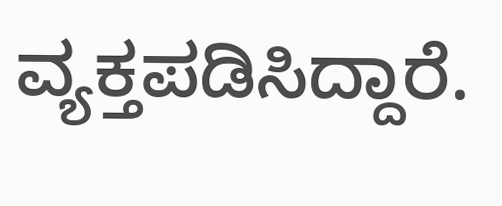ವ್ಯಕ್ತಪಡಿಸಿದ್ದಾರೆ.